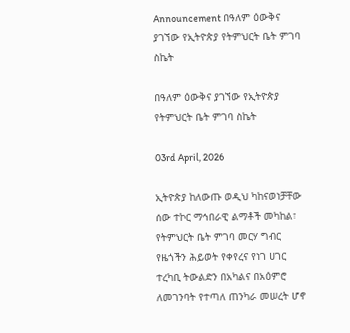Announcement በዓለም ዕውቅና ያገኘው የኢትዮጵያ የትምህርት ቤት ምገባ ስኬት

በዓለም ዕውቅና ያገኘው የኢትዮጵያ የትምህርት ቤት ምገባ ስኬት

03rd April, 2026

ኢትዮጵያ ከለውጡ ወዲህ ካከናወነቻቸው ሰው ተኮር ማኅበራዊ ልማቶች መካከል፣ የትምህርት ቤት ምገባ መርሃ ግብር የዜጎችን ሕይወት የቀየረና የነገ ሀገር ተረካቢ ትውልድን በአካልና በአዕምሮ ለመገንባት የተጣለ ጠንካራ መሠረት ሆኖ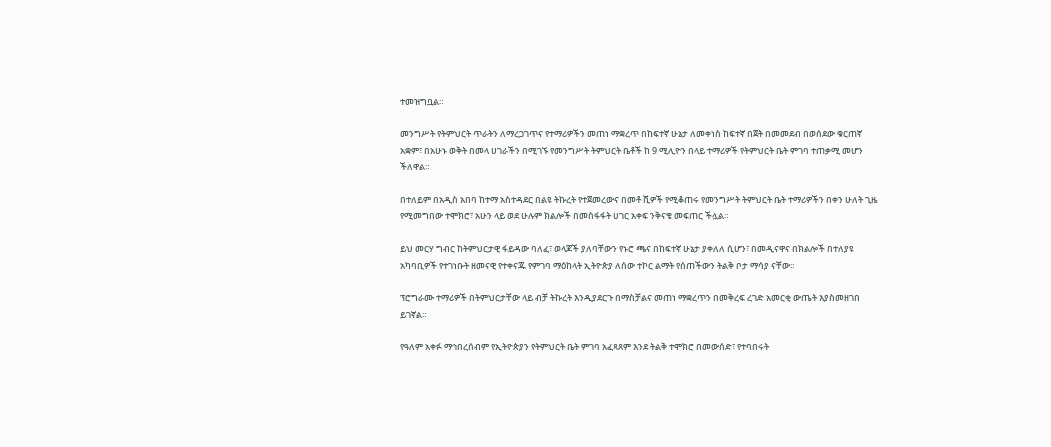ተመዝግቧል።

መንግሥት የትምህርት ጥራትን ለማረጋገጥና የተማሪዎችን መጠነ ማቋረጥ በከፍተኛ ሁኔታ ለመቀነስ ከፍተኛ በጀት በመመደብ በወሰደው ቁርጠኛ አቋም፣ በአሁኑ ወቅት በመላ ሀገራችን በሚገኙ የመንግሥት ትምህርት ቤቶች ከ 9 ሚሊዮን በላይ ተማሪዎች የትምህርት ቤት ምገባ ተጠቃሚ መሆን ችለዋል።

በተለይም በአዲስ አበባ ከተማ አስተዳደር በልዩ ትኩረት የተጀመረውና በመቶ ሺዎች የሚቆጠሩ የመንግሥት ትምህርት ቤት ተማሪዎችን በቀን ሁለት ጊዜ የሚመግበው ተሞክሮ፣ አሁን ላይ ወደ ሁሉም ክልሎች በመስፋፋት ሀገር አቀፍ ንቅናቄ መፍጠር ችሏል።

ይህ መርሃ ግብር ከትምህርታዊ ፋይዳው ባለፈ፣ ወላጆች ያለባቸውን የኑሮ ጫና በከፍተኛ ሁኔታ ያቀለለ ሲሆን፣ በመዲናዋና በክልሎች በተለያዩ አካባቢዎች የተገነቡት ዘመናዊ የተቀናጁ የምገባ ማዕከላት ኢትዮጵያ ለሰው ተኮር ልማት የሰጠችውን ትልቅ ቦታ ማሳያ ናቸው።

ፕሮግራሙ ተማሪዎች በትምህርታቸው ላይ ብቻ ትኩረት እንዲያደርጉ በማስቻልና መጠነ ማቋረጥን በመቅረፍ ረገድ አመርቂ ውጤት እያስመዘገበ ይገኛል።

የዓለም አቀፉ ማኅበረሰብም የኢትዮጵያን የትምህርት ቤት ምገባ አፈጻጸም እንደ ትልቅ ተሞክሮ በመውሰድ፣ የተባበሩት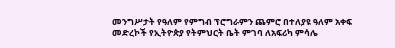መንግሥታት የዓለም የምግብ ፕሮግራምን ጨምሮ በተለያዩ ዓለም አቀፍ መድረኮች የኢትዮጵያ የትምህርት ቤት ምገባ ለአፍሪካ ምሳሌ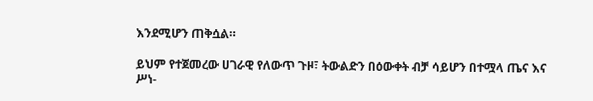እንደሚሆን ጠቅሷል።

ይህም የተጀመረው ሀገራዊ የለውጥ ጉዞ፣ ትውልድን በዕውቀት ብቻ ሳይሆን በተሟላ ጤና እና ሥነ-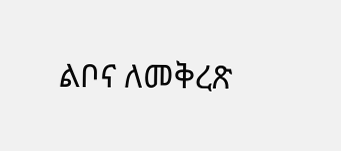ልቦና ለመቅረጽ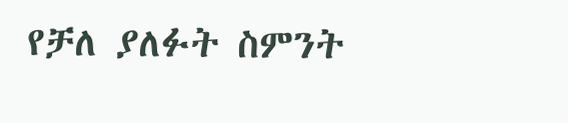የቻለ ያለፉት ስምንት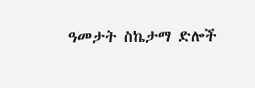ዓመታት ስኬታማ ድሎች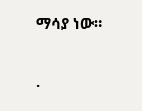ማሳያ ነው።


.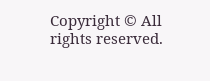Copyright © All rights reserved.